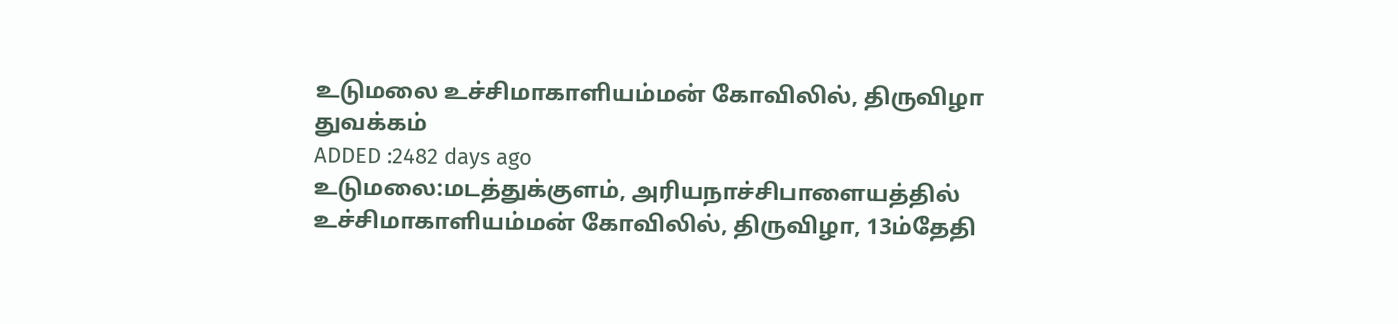உடுமலை உச்சிமாகாளியம்மன் கோவிலில், திருவிழா துவக்கம்
ADDED :2482 days ago
உடுமலை:மடத்துக்குளம், அரியநாச்சிபாளையத்தில் உச்சிமாகாளியம்மன் கோவிலில், திருவிழா, 13ம்தேதி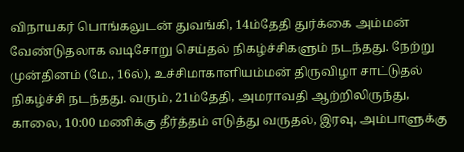விநாயகர் பொங்கலுடன் துவங்கி, 14ம்தேதி துர்க்கை அம்மன் வேண்டுதலாக வடிசோறு செய்தல் நிகழ்ச்சிகளும் நடந்தது. நேற்று முன்தினம் (மே., 16ல்), உச்சிமாகாளியம்மன் திருவிழா சாட்டுதல் நிகழ்ச்சி நடந்தது. வரும், 21ம்தேதி, அமராவதி ஆற்றிலிருந்து, காலை, 10:00 மணிக்கு தீர்த்தம் எடுத்து வருதல், இரவு, அம்பாளுக்கு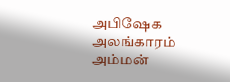அபிஷேக அலங்காரம் அம்மன்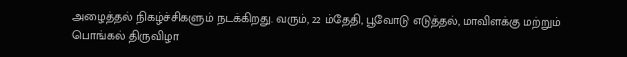அழைத்தல் நிகழ்ச்சிகளும் நடக்கிறது. வரும், 22 ம்தேதி, பூவோடு எடுத்தல், மாவிளக்கு மற்றும் பொங்கல் திருவிழா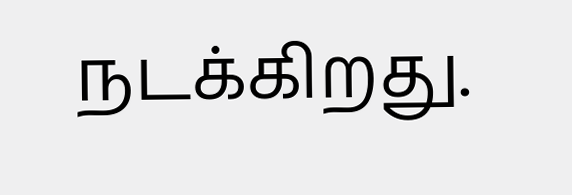நடக்கிறது.